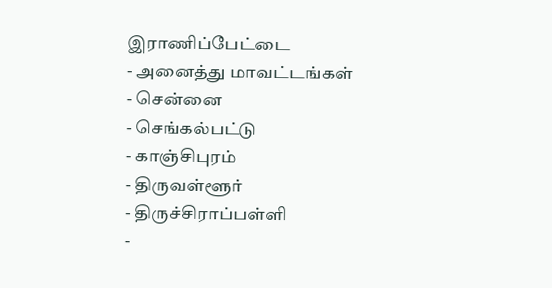இராணிப்பேட்டை
- அனைத்து மாவட்டங்கள்
- சென்னை
- செங்கல்பட்டு
- காஞ்சிபுரம்
- திருவள்ளூர்
- திருச்சிராப்பள்ளி
-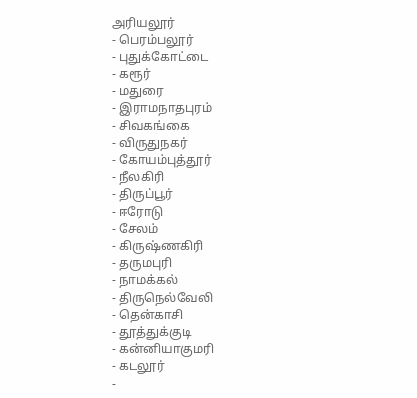அரியலூர்
- பெரம்பலூர்
- புதுக்கோட்டை
- கரூர்
- மதுரை
- இராமநாதபுரம்
- சிவகங்கை
- விருதுநகர்
- கோயம்புத்தூர்
- நீலகிரி
- திருப்பூர்
- ஈரோடு
- சேலம்
- கிருஷ்ணகிரி
- தருமபுரி
- நாமக்கல்
- திருநெல்வேலி
- தென்காசி
- தூத்துக்குடி
- கன்னியாகுமரி
- கடலூர்
-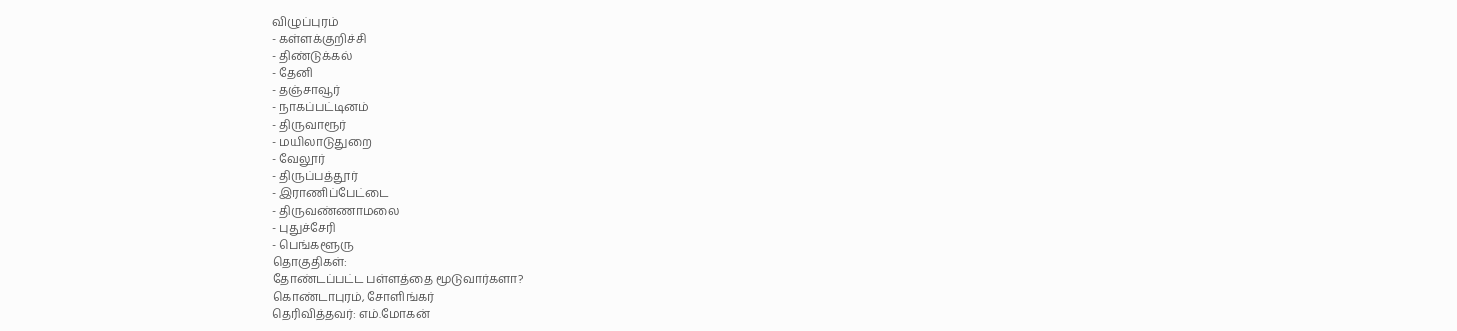விழுப்புரம்
- கள்ளக்குறிச்சி
- திண்டுக்கல்
- தேனி
- தஞ்சாவூர்
- நாகப்பட்டினம்
- திருவாரூர்
- மயிலாடுதுறை
- வேலூர்
- திருப்பத்தூர்
- இராணிப்பேட்டை
- திருவண்ணாமலை
- புதுச்சேரி
- பெங்களூரு
தொகுதிகள்:
தோண்டப்பட்ட பள்ளத்தை மூடுவார்களா?
கொண்டாபுரம், சோளிங்கர்
தெரிவித்தவர்: எம்.மோகன்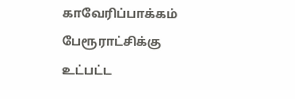காவேரிப்பாக்கம் பேரூராட்சிக்கு உட்பட்ட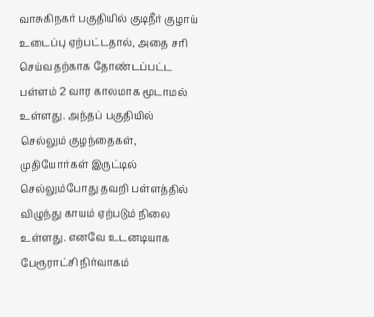வாசுகிநகர் பகுதியில் குடிநீர் குழாய் உடைப்பு ஏற்பட்டதால், அதை சரி செய்வதற்காக தோண்டப்பட்ட பள்ளம் 2 வார காலமாக மூடாமல் உள்ளது. அந்தப் பகுதியில் செல்லும் குழந்தைகள், முதியோர்கள் இருட்டில் செல்லும்போது தவறி பள்ளத்தில் விழுந்து காயம் ஏற்படும் நிலை உள்ளது. எனவே உடனடியாக பேரூராட்சி நிர்வாகம்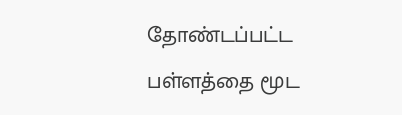தோண்டப்பட்ட பள்ளத்தை மூட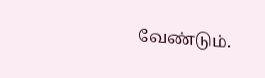வேண்டும்.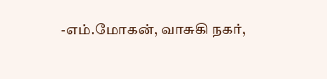-எம்.மோகன், வாசுகி நகர்,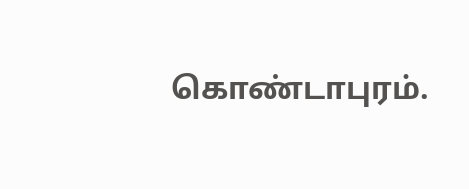கொண்டாபுரம்.